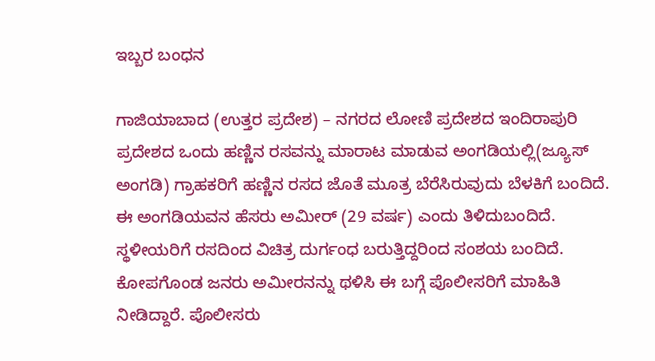ಇಬ್ಬರ ಬಂಧನ

ಗಾಜಿಯಾಬಾದ (ಉತ್ತರ ಪ್ರದೇಶ) – ನಗರದ ಲೋಣಿ ಪ್ರದೇಶದ ಇಂದಿರಾಪುರಿ ಪ್ರದೇಶದ ಒಂದು ಹಣ್ಣಿನ ರಸವನ್ನು ಮಾರಾಟ ಮಾಡುವ ಅಂಗಡಿಯಲ್ಲಿ(ಜ್ಯೂಸ್ ಅಂಗಡಿ) ಗ್ರಾಹಕರಿಗೆ ಹಣ್ಣಿನ ರಸದ ಜೊತೆ ಮೂತ್ರ ಬೆರೆಸಿರುವುದು ಬೆಳಕಿಗೆ ಬಂದಿದೆ. ಈ ಅಂಗಡಿಯವನ ಹೆಸರು ಅಮೀರ್ (29 ವರ್ಷ) ಎಂದು ತಿಳಿದುಬಂದಿದೆ. ಸ್ಥಳೀಯರಿಗೆ ರಸದಿಂದ ವಿಚಿತ್ರ ದುರ್ಗಂಧ ಬರುತ್ತಿದ್ದರಿಂದ ಸಂಶಯ ಬಂದಿದೆ. ಕೋಪಗೊಂಡ ಜನರು ಅಮೀರನನ್ನು ಥಳಿಸಿ ಈ ಬಗ್ಗೆ ಪೊಲೀಸರಿಗೆ ಮಾಹಿತಿ ನೀಡಿದ್ದಾರೆ. ಪೊಲೀಸರು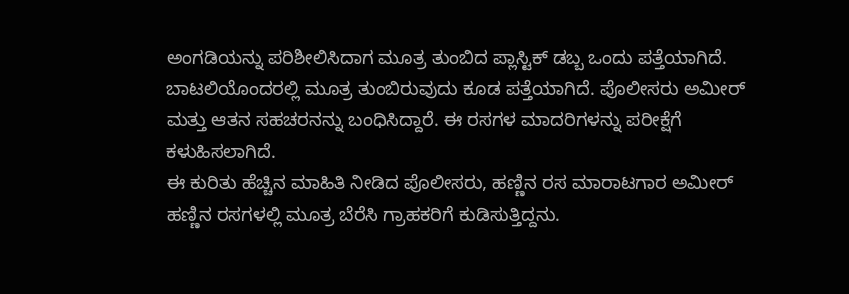ಅಂಗಡಿಯನ್ನು ಪರಿಶೀಲಿಸಿದಾಗ ಮೂತ್ರ ತುಂಬಿದ ಪ್ಲಾಸ್ಟಿಕ್ ಡಬ್ಬ ಒಂದು ಪತ್ತೆಯಾಗಿದೆ. ಬಾಟಲಿಯೊಂದರಲ್ಲಿ ಮೂತ್ರ ತುಂಬಿರುವುದು ಕೂಡ ಪತ್ತೆಯಾಗಿದೆ. ಪೊಲೀಸರು ಅಮೀರ್ ಮತ್ತು ಆತನ ಸಹಚರನನ್ನು ಬಂಧಿಸಿದ್ದಾರೆ. ಈ ರಸಗಳ ಮಾದರಿಗಳನ್ನು ಪರೀಕ್ಷೆಗೆ ಕಳುಹಿಸಲಾಗಿದೆ.
ಈ ಕುರಿತು ಹೆಚ್ಚಿನ ಮಾಹಿತಿ ನೀಡಿದ ಪೊಲೀಸರು, ಹಣ್ಣಿನ ರಸ ಮಾರಾಟಗಾರ ಅಮೀರ್ ಹಣ್ಣಿನ ರಸಗಳಲ್ಲಿ ಮೂತ್ರ ಬೆರೆಸಿ ಗ್ರಾಹಕರಿಗೆ ಕುಡಿಸುತ್ತಿದ್ದನು.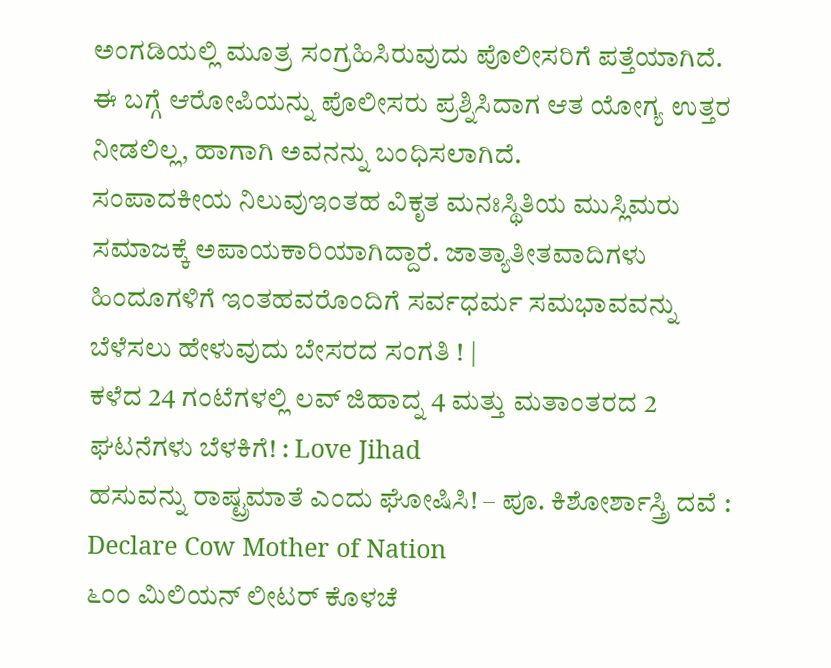ಅಂಗಡಿಯಲ್ಲಿ ಮೂತ್ರ ಸಂಗ್ರಹಿಸಿರುವುದು ಪೊಲೀಸರಿಗೆ ಪತ್ತೆಯಾಗಿದೆ. ಈ ಬಗ್ಗೆ ಆರೋಪಿಯನ್ನು ಪೊಲೀಸರು ಪ್ರಶ್ನಿಸಿದಾಗ ಆತ ಯೋಗ್ಯ ಉತ್ತರ ನೀಡಲಿಲ್ಲ, ಹಾಗಾಗಿ ಅವನನ್ನು ಬಂಧಿಸಲಾಗಿದೆ.
ಸಂಪಾದಕೀಯ ನಿಲುವುಇಂತಹ ವಿಕೃತ ಮನಃಸ್ಥಿತಿಯ ಮುಸ್ಲಿಮರು ಸಮಾಜಕ್ಕೆ ಅಪಾಯಕಾರಿಯಾಗಿದ್ದಾರೆ. ಜಾತ್ಯಾತೀತವಾದಿಗಳು ಹಿಂದೂಗಳಿಗೆ ಇಂತಹವರೊಂದಿಗೆ ಸರ್ವಧರ್ಮ ಸಮಭಾವವನ್ನು ಬೆಳೆಸಲು ಹೇಳುವುದು ಬೇಸರದ ಸಂಗತಿ ! |
ಕಳೆದ 24 ಗಂಟೆಗಳಲ್ಲಿ ಲವ್ ಜಿಹಾದ್ನ 4 ಮತ್ತು ಮತಾಂತರದ 2 ಘಟನೆಗಳು ಬೆಳಕಿಗೆ! : Love Jihad
ಹಸುವನ್ನು ರಾಷ್ಟ್ರಮಾತೆ ಎಂದು ಘೋಷಿಸಿ! – ಪೂ. ಕಿಶೋರ್ಶಾಸ್ತ್ರಿ ದವೆ : Declare Cow Mother of Nation
೬೦೦ ಮಿಲಿಯನ್ ಲೀಟರ್ ಕೊಳಚೆ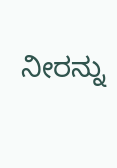ನೀರನ್ನು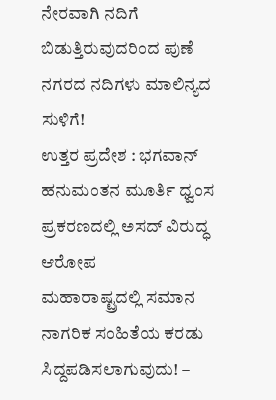ನೇರವಾಗಿ ನದಿಗೆ ಬಿಡುತ್ತಿರುವುದರಿಂದ ಪುಣೆ ನಗರದ ನದಿಗಳು ಮಾಲಿನ್ಯದ ಸುಳಿಗೆ!
ಉತ್ತರ ಪ್ರದೇಶ : ಭಗವಾನ್ ಹನುಮಂತನ ಮೂರ್ತಿ ಧ್ವಂಸ ಪ್ರಕರಣದಲ್ಲಿ ಅಸದ್ ವಿರುದ್ಧ ಆರೋಪ
ಮಹಾರಾಷ್ಟ್ರದಲ್ಲಿ ಸಮಾನ ನಾಗರಿಕ ಸಂಹಿತೆಯ ಕರಡು ಸಿದ್ದಪಡಿಸಲಾಗುವುದು! –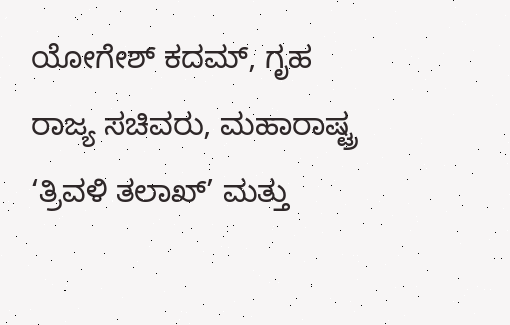ಯೋಗೇಶ್ ಕದಮ್, ಗೃಹ ರಾಜ್ಯ ಸಚಿವರು, ಮಹಾರಾಷ್ಟ್ರ
‘ತ್ರಿವಳಿ ತಲಾಖ್’ ಮತ್ತು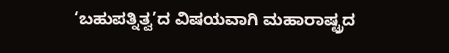‘ಬಹುಪತ್ನಿತ್ವ’ದ ವಿಷಯವಾಗಿ ಮಹಾರಾಷ್ಟ್ರದ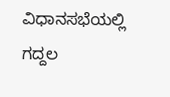ವಿಧಾನಸಭೆಯಲ್ಲಿ ಗದ್ದಲ